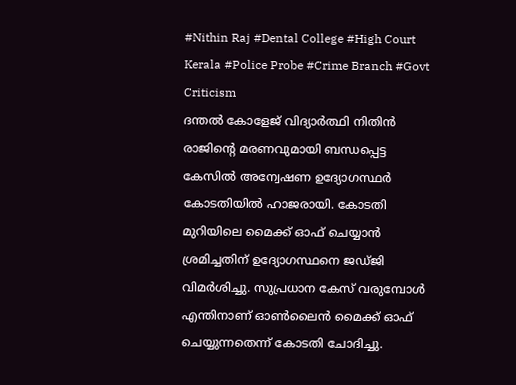#Nithin Raj #Dental College #High Court Kerala #Police Probe #Crime Branch #Govt Criticism
ദന്തൽ കോളേജ് വിദ്യാർത്ഥി നിതിൻ രാജിന്റെ മരണവുമായി ബന്ധപ്പെട്ട കേസിൽ അന്വേഷണ ഉദ്യോഗസ്ഥർ കോടതിയിൽ ഹാജരായി. കോടതി മുറിയിലെ മൈക്ക് ഓഫ് ചെയ്യാൻ ശ്രമിച്ചതിന് ഉദ്യോഗസ്ഥനെ ജഡ്ജി വിമർശിച്ചു. സുപ്രധാന കേസ് വരുമ്പോൾ എന്തിനാണ് ഓൺലൈൻ മൈക്ക് ഓഫ് ചെയ്യുന്നതെന്ന് കോടതി ചോദിച്ചു.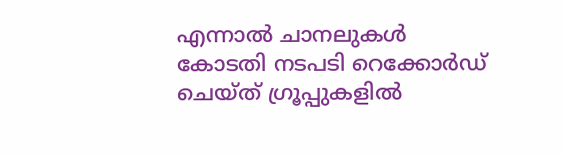എന്നാൽ ചാനലുകൾ കോടതി നടപടി റെക്കോർഡ് ചെയ്ത് ഗ്രൂപ്പുകളിൽ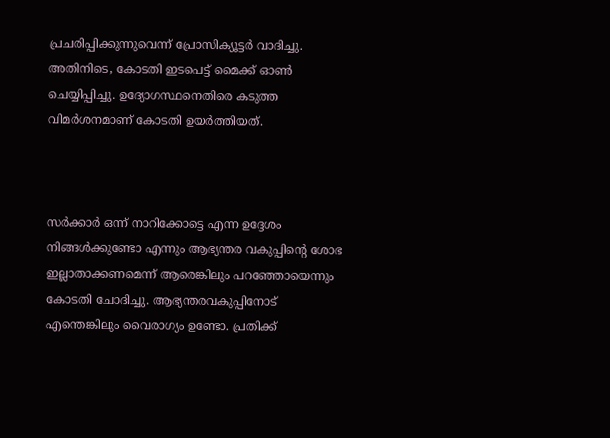പ്രചരിപ്പിക്കുന്നുവെന്ന് പ്രോസിക്യൂട്ടർ വാദിച്ചു. അതിനിടെ, കോടതി ഇടപെട്ട് മൈക്ക് ഓൺ ചെയ്യിപ്പിച്ചു. ഉദ്യോഗസ്ഥനെതിരെ കടുത്ത വിമർശനമാണ് കോടതി ഉയർത്തിയത്.



സർക്കാർ ഒന്ന് നാറിക്കോട്ടെ എന്ന ഉദ്ദേശം നിങ്ങൾക്കുണ്ടോ എന്നും ആഭ്യന്തര വകുപ്പിന്റെ ശോഭ ഇല്ലാതാക്കണമെന്ന് ആരെങ്കിലും പറഞ്ഞോയെന്നും കോടതി ചോദിച്ചു. ആഭ്യന്തരവകുപ്പിനോട് എന്തെങ്കിലും വൈരാഗ്യം ഉണ്ടോ. പ്രതിക്ക്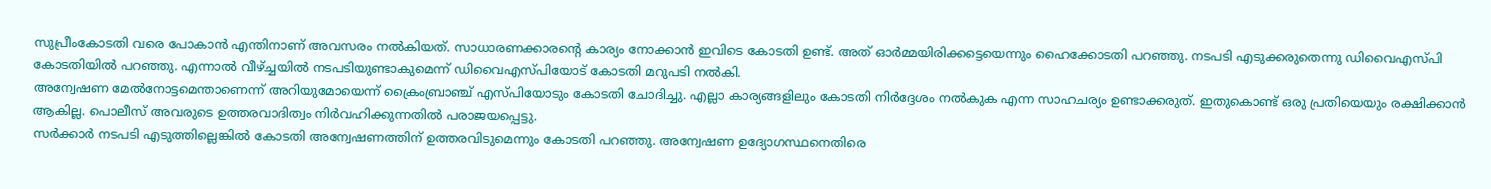സുപ്രീംകോടതി വരെ പോകാൻ എന്തിനാണ് അവസരം നൽകിയത്. സാധാരണക്കാരൻ്റെ കാര്യം നോക്കാൻ ഇവിടെ കോടതി ഉണ്ട്. അത് ഓർമ്മയിരിക്കട്ടെയെന്നും ഹൈക്കോടതി പറഞ്ഞു. നടപടി എടുക്കരുതെന്നു ഡിവൈഎസ്പി കോടതിയിൽ പറഞ്ഞു. എന്നാൽ വീഴ്ച്ചയിൽ നടപടിയുണ്ടാകുമെന്ന് ഡിവൈഎസ്പിയോട് കോടതി മറുപടി നൽകി.
അന്വേഷണ മേൽനോട്ടമെന്താണെന്ന് അറിയുമോയെന്ന് ക്രൈംബ്രാഞ്ച് എസ്പിയോടും കോടതി ചോദിച്ചു. എല്ലാ കാര്യങ്ങളിലും കോടതി നിർദ്ദേശം നൽകുക എന്ന സാഹചര്യം ഉണ്ടാക്കരുത്. ഇതുകൊണ്ട് ഒരു പ്രതിയെയും രക്ഷിക്കാൻ ആകില്ല. പൊലീസ് അവരുടെ ഉത്തരവാദിത്വം നിർവഹിക്കുന്നതിൽ പരാജയപ്പെട്ടു.
സർക്കാർ നടപടി എടുത്തില്ലെങ്കിൽ കോടതി അന്വേഷണത്തിന് ഉത്തരവിടുമെന്നും കോടതി പറഞ്ഞു. അന്വേഷണ ഉദ്യോഗസ്ഥനെതിരെ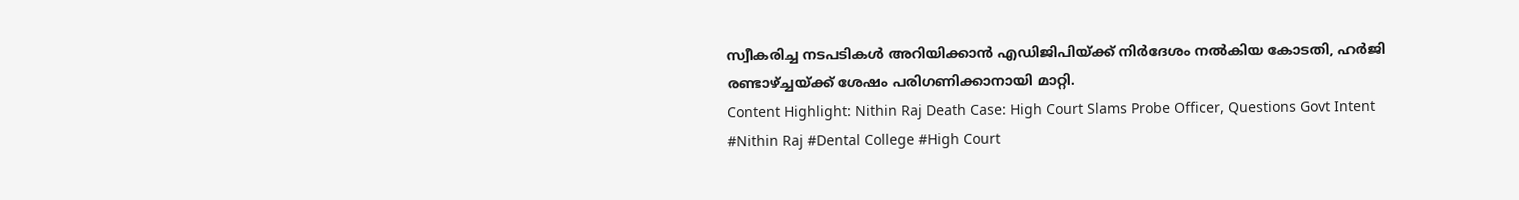സ്വീകരിച്ച നടപടികൾ അറിയിക്കാൻ എഡിജിപിയ്ക്ക് നിർദേശം നൽകിയ കോടതി, ഹർജി രണ്ടാഴ്ച്ചയ്ക്ക് ശേഷം പരിഗണിക്കാനായി മാറ്റി.
Content Highlight: Nithin Raj Death Case: High Court Slams Probe Officer, Questions Govt Intent
#Nithin Raj #Dental College #High Court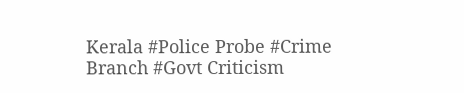Kerala #Police Probe #Crime Branch #Govt Criticism